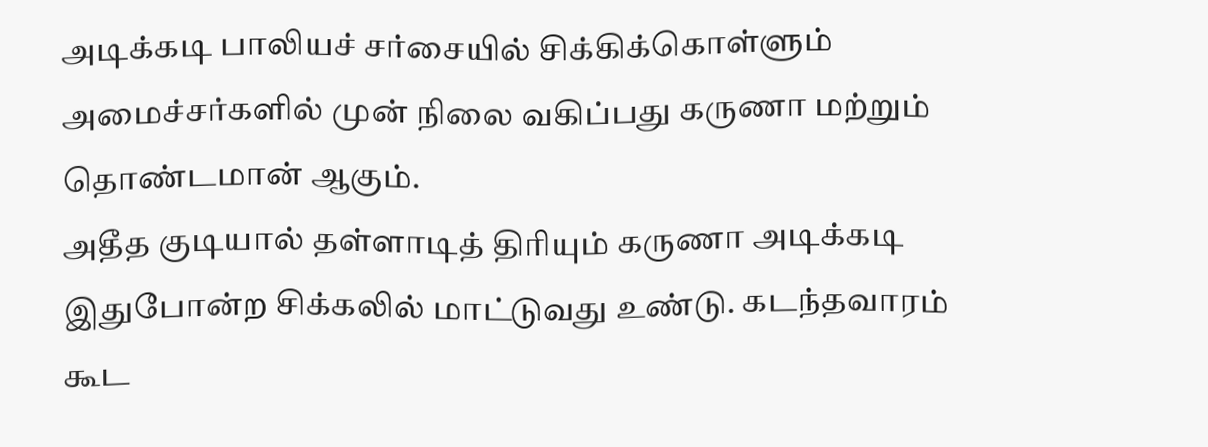அடிக்கடி பாலியச் சர்சையில் சிக்கிக்கொள்ளும் அமைச்சர்களில் முன் நிலை வகிப்பது கருணா மற்றும் தொண்டமான் ஆகும்.
அதீத குடியால் தள்ளாடித் திரியும் கருணா அடிக்கடி இதுபோன்ற சிக்கலில் மாட்டுவது உண்டு. கடந்தவாரம் கூட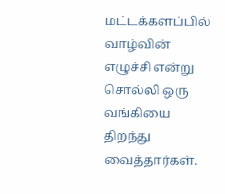மட்டக்களப்பில் வாழ்வின் எழுச்சி என்று சொல்லி ஒரு வங்கியை திறந்து வைத்தார்கள்.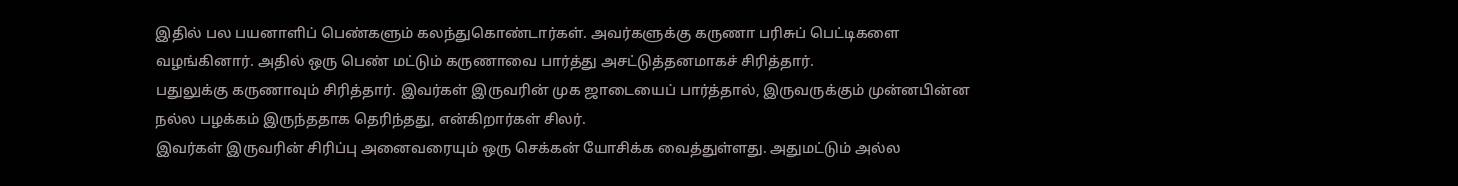இதில் பல பயனாளிப் பெண்களும் கலந்துகொண்டார்கள். அவர்களுக்கு கருணா பரிசுப் பெட்டிகளை வழங்கினார். அதில் ஒரு பெண் மட்டும் கருணாவை பார்த்து அசட்டுத்தனமாகச் சிரித்தார்.
பதுலுக்கு கருணாவும் சிரித்தார். இவர்கள் இருவரின் முக ஜாடையைப் பார்த்தால், இருவருக்கும் முன்னபின்ன நல்ல பழக்கம் இருந்ததாக தெரிந்தது, என்கிறார்கள் சிலர்.
இவர்கள் இருவரின் சிரிப்பு அனைவரையும் ஒரு செக்கன் யோசிக்க வைத்துள்ளது. அதுமட்டும் அல்ல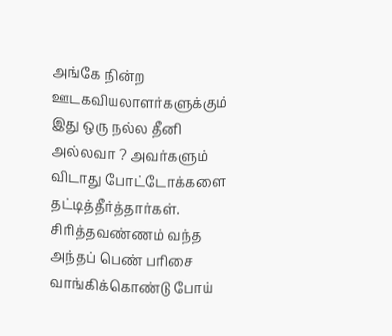அங்கே நின்ற ஊடகவியலாளர்களுக்கும் இது ஒரு நல்ல தீனி அல்லவா ? அவர்களும் விடாது போட்டோக்களை தட்டித்தீர்த்தார்கள். சிரித்தவண்ணம் வந்த அந்தப் பெண் பரிசை வாங்கிக்கொண்டு போய்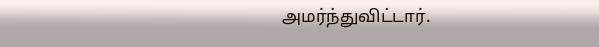அமர்ந்துவிட்டார்.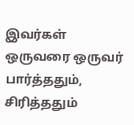இவர்கள் ஒருவரை ஒருவர் பார்த்ததும், சிரித்ததும்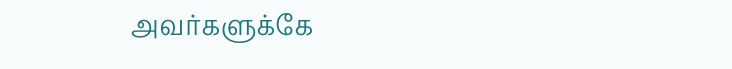அவர்களுக்கே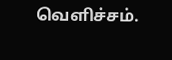வெளிச்சம்.